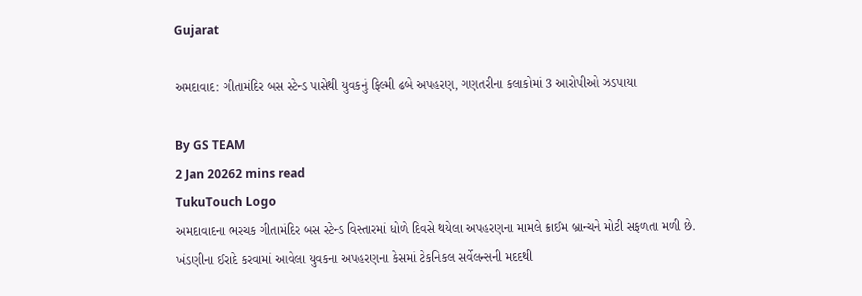Gujarat

અમદાવાદ: ગીતામંદિર બસ સ્ટેન્ડ પાસેથી યુવકનું ફિલ્મી ઢબે અપહરણ, ગણતરીના કલાકોમાં 3 આરોપીઓ ઝડપાયા

By GS TEAM
2 Jan 20262 mins read
TukuTouch Logo
અમદાવાદના ભરચક ગીતામંદિર બસ સ્ટેન્ડ વિસ્તારમાં ધોળે દિવસે થયેલા અપહરણના મામલે ક્રાઈમ બ્રાન્ચને મોટી સફળતા મળી છે. ખંડણીના ઈરાદે કરવામાં આવેલા યુવકના અપહરણના કેસમાં ટેકનિકલ સર્વેલન્સની મદદથી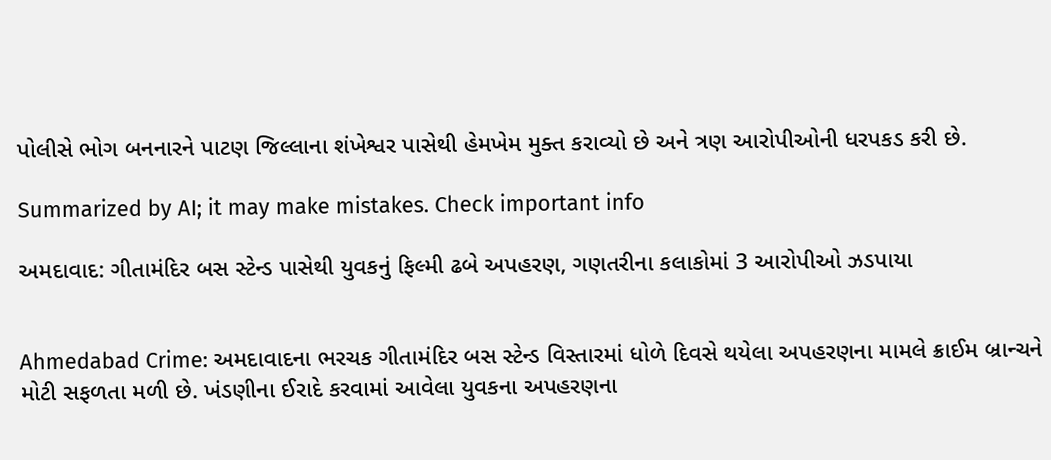પોલીસે ભોગ બનનારને પાટણ જિલ્લાના શંખેશ્વર પાસેથી હેમખેમ મુક્ત કરાવ્યો છે અને ત્રણ આરોપીઓની ધરપકડ કરી છે.

Summarized by AI; it may make mistakes. Check important info

અમદાવાદ: ગીતામંદિર બસ સ્ટેન્ડ પાસેથી યુવકનું ફિલ્મી ઢબે અપહરણ, ગણતરીના કલાકોમાં 3 આરોપીઓ ઝડપાયા


Ahmedabad Crime: અમદાવાદના ભરચક ગીતામંદિર બસ સ્ટેન્ડ વિસ્તારમાં ધોળે દિવસે થયેલા અપહરણના મામલે ક્રાઈમ બ્રાન્ચને મોટી સફળતા મળી છે. ખંડણીના ઈરાદે કરવામાં આવેલા યુવકના અપહરણના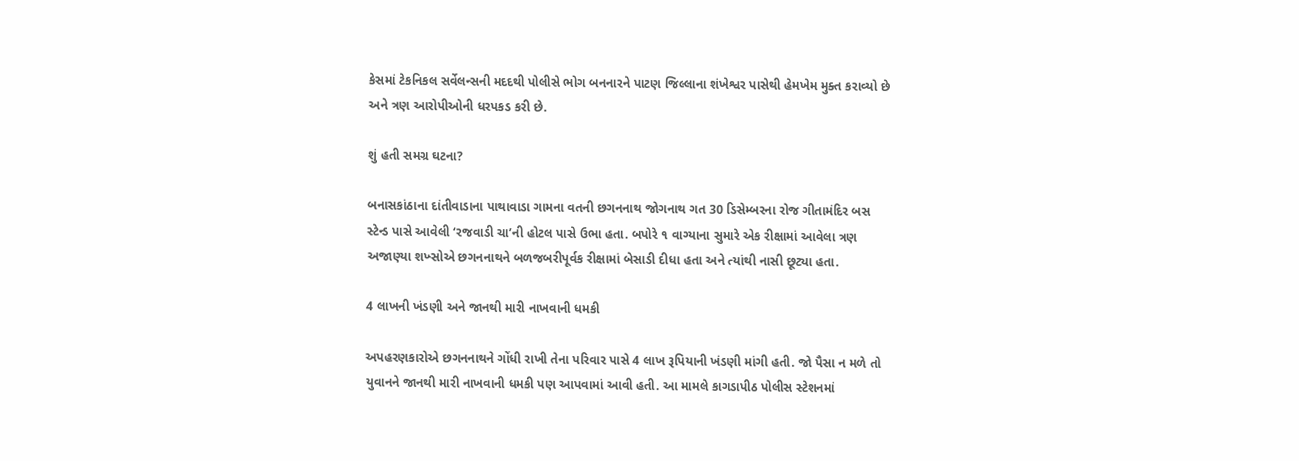કેસમાં ટેકનિકલ સર્વેલન્સની મદદથી પોલીસે ભોગ બનનારને પાટણ જિલ્લાના શંખેશ્વર પાસેથી હેમખેમ મુક્ત કરાવ્યો છે અને ત્રણ આરોપીઓની ધરપકડ કરી છે.

શું હતી સમગ્ર ઘટના?

બનાસકાંઠાના દાંતીવાડાના પાથાવાડા ગામના વતની છગનનાથ જોગનાથ ગત 30 ડિસેમ્બરના રોજ ગીતામંદિર બસ સ્ટેન્ડ પાસે આવેલી ‘રજવાડી ચા’ની હોટલ પાસે ઉભા હતા. બપોરે ૧ વાગ્યાના સુમારે એક રીક્ષામાં આવેલા ત્રણ અજાણ્યા શખ્સોએ છગનનાથને બળજબરીપૂર્વક રીક્ષામાં બેસાડી દીધા હતા અને ત્યાંથી નાસી છૂટ્યા હતા.

4 લાખની ખંડણી અને જાનથી મારી નાખવાની ધમકી

અપહરણકારોએ છગનનાથને ગોંધી રાખી તેના પરિવાર પાસે 4 લાખ રૂપિયાની ખંડણી માંગી હતી. જો પૈસા ન મળે તો યુવાનને જાનથી મારી નાખવાની ધમકી પણ આપવામાં આવી હતી. આ મામલે કાગડાપીઠ પોલીસ સ્ટેશનમાં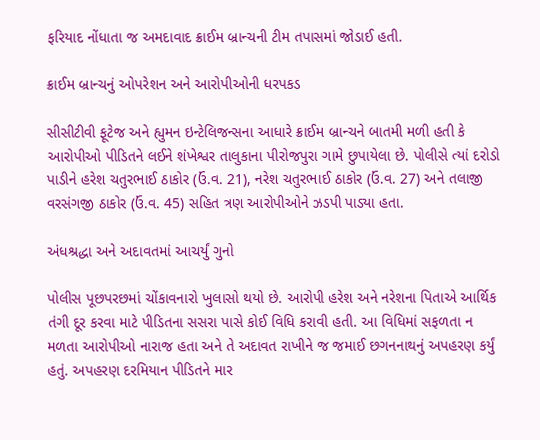ફરિયાદ નોંધાતા જ અમદાવાદ ક્રાઈમ બ્રાન્ચની ટીમ તપાસમાં જોડાઈ હતી.

ક્રાઈમ બ્રાન્ચનું ઓપરેશન અને આરોપીઓની ધરપકડ

સીસીટીવી ફૂટેજ અને હ્યુમન ઇન્ટેલિજન્સના આધારે ક્રાઈમ બ્રાન્ચને બાતમી મળી હતી કે આરોપીઓ પીડિતને લઈને શંખેશ્વર તાલુકાના પીરોજપુરા ગામે છુપાયેલા છે. પોલીસે ત્યાં દરોડો પાડીને હરેશ ચતુરભાઈ ઠાકોર (ઉં.વ. 21), નરેશ ચતુરભાઈ ઠાકોર (ઉં.વ. 27) અને તલાજી વરસંગજી ઠાકોર (ઉં.વ. 45) સહિત ત્રણ આરોપીઓને ઝડપી પાડ્યા હતા.

અંધશ્રદ્ધા અને અદાવતમાં આચર્યું ગુનો

પોલીસ પૂછપરછમાં ચોંકાવનારો ખુલાસો થયો છે. આરોપી હરેશ અને નરેશના પિતાએ આર્થિક તંગી દૂર કરવા માટે પીડિતના સસરા પાસે કોઈ વિધિ કરાવી હતી. આ વિધિમાં સફળતા ન મળતા આરોપીઓ નારાજ હતા અને તે અદાવત રાખીને જ જમાઈ છગનનાથનું અપહરણ કર્યું હતું. અપહરણ દરમિયાન પીડિતને માર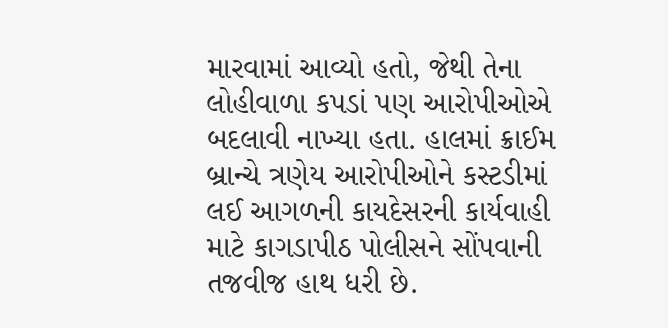મારવામાં આવ્યો હતો, જેથી તેના લોહીવાળા કપડાં પણ આરોપીઓએ બદલાવી નાખ્યા હતા. હાલમાં ક્રાઈમ બ્રાન્ચે ત્રણેય આરોપીઓને કસ્ટડીમાં લઈ આગળની કાયદેસરની કાર્યવાહી માટે કાગડાપીઠ પોલીસને સોંપવાની તજવીજ હાથ ધરી છે.